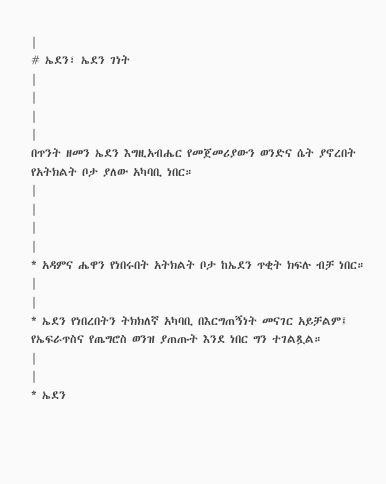|
# ኤደን፣ ኤደን ገነት
|
|
|
|
በጥንት ዘመን ኤደን እግዚአብሔር የመጀመሪያውን ወንድና ሴት ያኖረበት የአትክልት ቦታ ያለው አካባቢ ነበር።
|
|
|
|
* አዳምና ሔዋን የነበሩበት አትክልት ቦታ ከኤደን ጥቂት ክፍሉ ብቻ ነበር።
|
|
* ኤደን የነበረበትን ትክክለኛ አካባቢ በእርግጠኝነት መናገር አይቻልም፤ የኤፍራጥስና የጤግሮስ ወንዝ ያጠጡት እንደ ነበር ግን ተገልጿል።
|
|
* ኤደን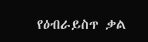የዕብራይስጥ ቃል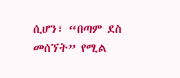ሲሆን፣ “በጣም ደስ መሰኘት” የሚል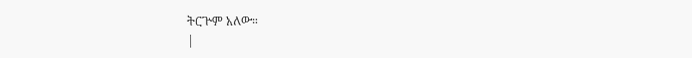ትርጕም አለው።
|